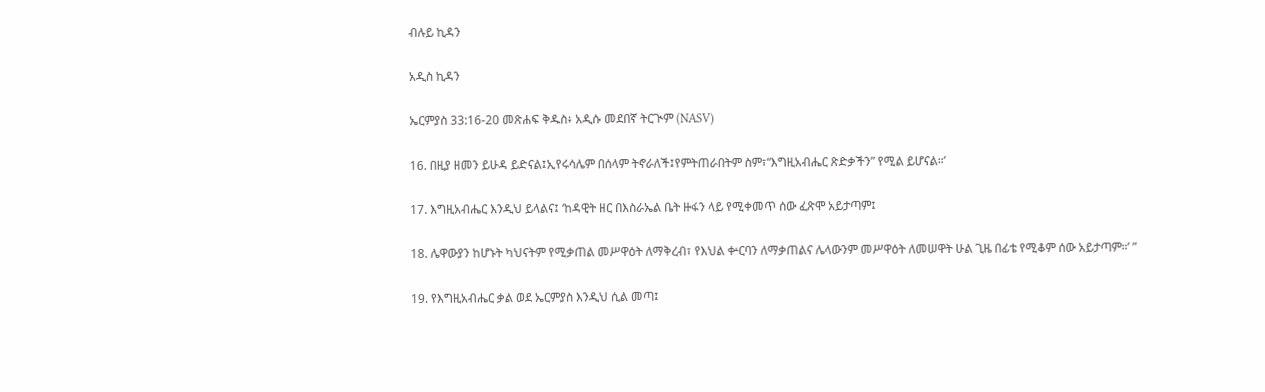ብሉይ ኪዳን

አዲስ ኪዳን

ኤርምያስ 33:16-20 መጽሐፍ ቅዱስ፥ አዲሱ መደበኛ ትርጒም (NASV)

16. በዚያ ዘመን ይሁዳ ይድናል፤ኢየሩሳሌም በሰላም ትኖራለች፤የምትጠራበትም ስም፣“እግዚአብሔር ጽድቃችን” የሚል ይሆናል።’

17. እግዚአብሔር እንዲህ ይላልና፤ ‘ከዳዊት ዘር በእስራኤል ቤት ዙፋን ላይ የሚቀመጥ ሰው ፈጽሞ አይታጣም፤

18. ሌዋውያን ከሆኑት ካህናትም የሚቃጠል መሥዋዕት ለማቅረብ፣ የእህል ቍርባን ለማቃጠልና ሌላውንም መሥዋዕት ለመሠዋት ሁል ጊዜ በፊቴ የሚቆም ሰው አይታጣም።’ ”

19. የእግዚአብሔር ቃል ወደ ኤርምያስ እንዲህ ሲል መጣ፤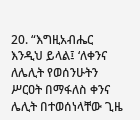20. “እግዚአብሔር እንዲህ ይላል፤ ‘ለቀንና ለሌሊት የወሰንሁትን ሥርዐት በማፋለስ ቀንና ሌሊት በተወሰነላቸው ጊዜ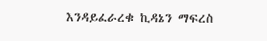እንዳይፈራረቁ ኪዳኔን ማፍረስ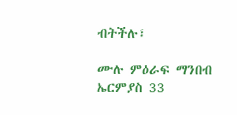ብትችሉ፣

ሙሉ ምዕራፍ ማንበብ ኤርምያስ 33